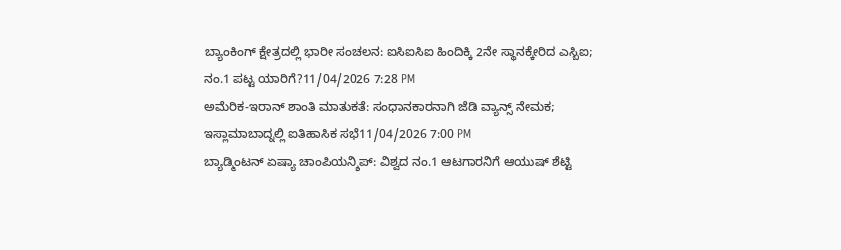ಬ್ಯಾಂಕಿಂಗ್ ಕ್ಷೇತ್ರದಲ್ಲಿ ಭಾರೀ ಸಂಚಲನ: ಐಸಿಐಸಿಐ ಹಿಂದಿಕ್ಕಿ 2ನೇ ಸ್ಥಾನಕ್ಕೇರಿದ ಎಸ್ಬಿಐ; ನಂ.1 ಪಟ್ಟ ಯಾರಿಗೆ?11/04/2026 7:28 PM
ಅಮೆರಿಕ-ಇರಾನ್ ಶಾಂತಿ ಮಾತುಕತೆ: ಸಂಧಾನಕಾರನಾಗಿ ಜೆಡಿ ವ್ಯಾನ್ಸ್ ನೇಮಕ; ಇಸ್ಲಾಮಾಬಾದ್ನಲ್ಲಿ ಐತಿಹಾಸಿಕ ಸಭೆ11/04/2026 7:00 PM
ಬ್ಯಾಡ್ಮಿಂಟನ್ ಏಷ್ಯಾ ಚಾಂಪಿಯನ್ಶಿಪ್: ವಿಶ್ವದ ನಂ.1 ಆಟಗಾರನಿಗೆ ಆಯುಷ್ ಶೆಟ್ಟಿ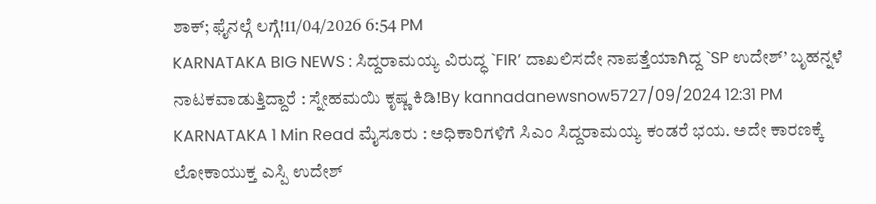ಶಾಕ್; ಫೈನಲ್ಗೆ ಲಗ್ಗೆ!11/04/2026 6:54 PM
KARNATAKA BIG NEWS : ಸಿದ್ದರಾಮಯ್ಯ ವಿರುದ್ಧ `FIR’ ದಾಖಲಿಸದೇ ನಾಪತ್ತೆಯಾಗಿದ್ದ `SP ಉದೇಶ್’ ಬೃಹನ್ನಳೆ ನಾಟಕವಾಡುತ್ತಿದ್ದಾರೆ : ಸ್ನೇಹಮಯಿ ಕೃಷ್ಣ ಕಿಡಿ!By kannadanewsnow5727/09/2024 12:31 PM KARNATAKA 1 Min Read ಮೈಸೂರು : ಅಧಿಕಾರಿಗಳಿಗೆ ಸಿಎಂ ಸಿದ್ದರಾಮಯ್ಯ ಕಂಡರೆ ಭಯ. ಅದೇ ಕಾರಣಕ್ಕೆ ಲೋಕಾಯುಕ್ತ ಎಸ್ಪಿ ಉದೇಶ್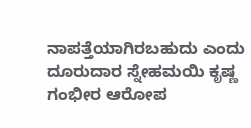ನಾಪತ್ತೆಯಾಗಿರಬಹುದು ಎಂದು ದೂರುದಾರ ಸ್ನೇಹಮಯಿ ಕೃಷ್ಣ ಗಂಭೀರ ಆರೋಪ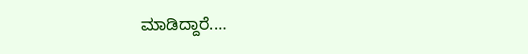ಮಾಡಿದ್ದಾರೆ.…